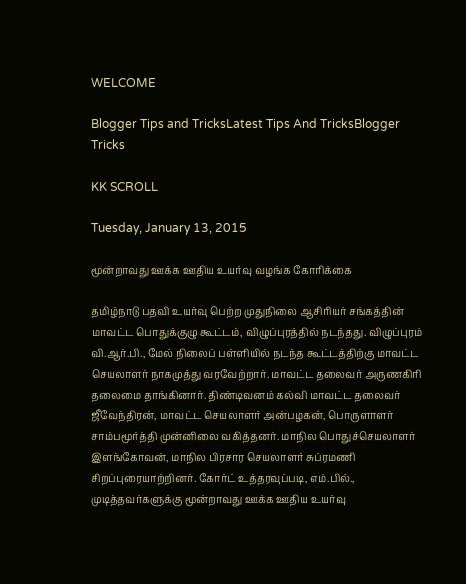WELCOME

Blogger Tips and TricksLatest Tips And TricksBlogger Tricks

KK SCROLL

Tuesday, January 13, 2015

மூன்றாவது ஊக்க ஊதிய உயர்வு வழங்க கோரிக்கை

தமிழ்நாடு பதவி உயர்வு பெற்ற முதுநிலை ஆசிரியர் சங்கத்தின் மாவட்ட பொதுக்குழு கூட்டம், விழுப்புரத்தில் நடந்தது. விழுப்புரம் வி.ஆர்.பி., மேல் நிலைப் பள்ளியில் நடந்த கூட்டத்திற்கு மாவட்ட செயலாளர் நாகமுத்து வரவேற்றார். மாவட்ட தலைவர் அருணகிரி தலைமை தாங்கினார். திண்டிவனம் கல்வி மாவட்ட தலைவர் ஜீவேந்திரன், மாவட்ட செயலாளர் அன்பழகன், பொருளாளர் சாம்பமூர்த்தி முன்னிலை வகித்தனர். மாநில பொதுச்செயலாளர் இளங்கோவன், மாநில பிரசார செயலாளர் சுப்ரமணி சிறப்புரையாற்றினர். கோர்ட் உத்தரவுப்படி, எம்.பில்., முடித்தவர்களுக்கு மூன்றாவது ஊக்க ஊதிய உயர்வு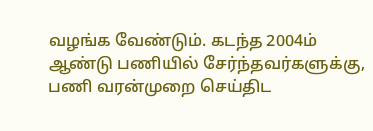வழங்க வேண்டும். கடந்த 2004ம் ஆண்டு பணியில் சேர்ந்தவர்களுக்கு, பணி வரன்முறை செய்திட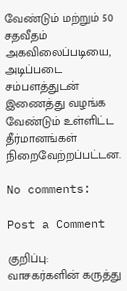வேண்டும் மற்றும் 50 சதவீதம் அகவிலைப்படியை, அடிப்படை சம்பளத்துடன் இணைத்து வழங்க வேண்டும் உள்ளிட்ட தீர்மானங்கள் நிறைவேற்றப்பட்டன.

No comments:

Post a Comment

குறிப்பு:
வாசகர்களின் கருத்து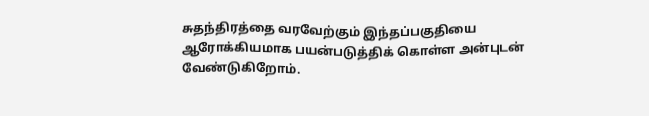சுதந்திரத்தை வரவேற்கும் இந்தப்பகுதியை ஆரோக்கியமாக பயன்படுத்திக் கொள்ள அன்புடன் வேண்டுகிறோம்.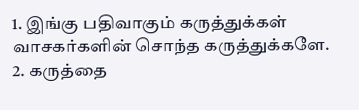1. இங்கு பதிவாகும் கருத்துக்கள் வாசகர்களின் சொந்த கருத்துக்களே.
2. கருத்தை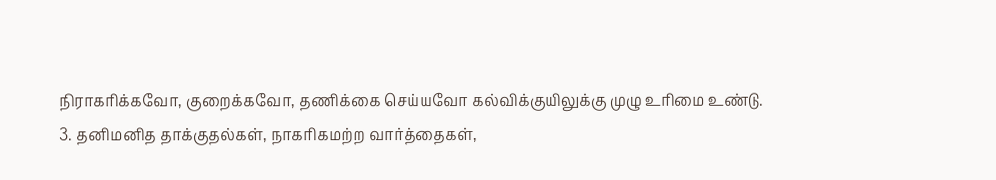நிராகரிக்கவோ, குறைக்கவோ, தணிக்கை செய்யவோ கல்விக்குயிலுக்கு முழு உரிமை உண்டு.
3. தனிமனித தாக்குதல்கள், நாகரிகமற்ற வார்த்தைகள்,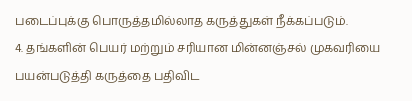படைப்புக்கு பொருத்தமில்லாத கருத்துகள் நீக்கப்படும்.
4. தங்களின் பெயர் மற்றும் சரியான மின்னஞ்சல் முகவரியை பயன்படுத்தி கருத்தை பதிவிட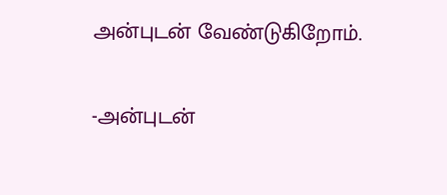அன்புடன் வேண்டுகிறோம்.

-அன்புடன்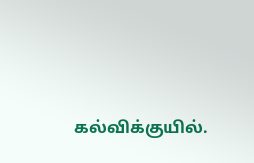கல்விக்குயில்.